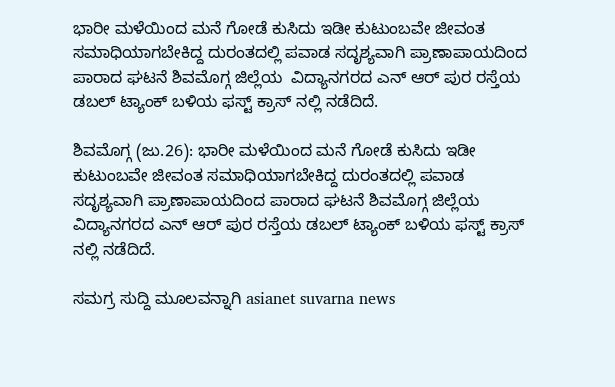ಭಾರೀ ಮಳೆಯಿಂದ ಮನೆ ಗೋಡೆ ಕುಸಿದು ಇಡೀ ಕುಟುಂಬವೇ ಜೀವಂತ ಸಮಾಧಿಯಾಗಬೇಕಿದ್ದ ದುರಂತದಲ್ಲಿ ಪವಾಡ ಸದೃಶ್ಯವಾಗಿ ಪ್ರಾಣಾಪಾಯದಿಂದ ಪಾರಾದ ಘಟನೆ ಶಿವಮೊಗ್ಗ ಜಿಲ್ಲೆಯ  ವಿದ್ಯಾನಗರದ ಎನ್ ಆರ್ ಪುರ ರಸ್ತೆಯ ಡಬಲ್ ಟ್ಯಾಂಕ್ ಬಳಿಯ ಫಸ್ಟ್ ಕ್ರಾಸ್ ನಲ್ಲಿ ನಡೆದಿದೆ.

ಶಿವಮೊಗ್ಗ (ಜು.26): ಭಾರೀ ಮಳೆಯಿಂದ ಮನೆ ಗೋಡೆ ಕುಸಿದು ಇಡೀ ಕುಟುಂಬವೇ ಜೀವಂತ ಸಮಾಧಿಯಾಗಬೇಕಿದ್ದ ದುರಂತದಲ್ಲಿ ಪವಾಡ ಸದೃಶ್ಯವಾಗಿ ಪ್ರಾಣಾಪಾಯದಿಂದ ಪಾರಾದ ಘಟನೆ ಶಿವಮೊಗ್ಗ ಜಿಲ್ಲೆಯ ವಿದ್ಯಾನಗರದ ಎನ್ ಆರ್ ಪುರ ರಸ್ತೆಯ ಡಬಲ್ ಟ್ಯಾಂಕ್ ಬಳಿಯ ಫಸ್ಟ್ ಕ್ರಾಸ್ ನಲ್ಲಿ ನಡೆದಿದೆ.

ಸಮಗ್ರ ಸುದ್ದಿ ಮೂಲವನ್ನಾಗಿ asianet suvarna news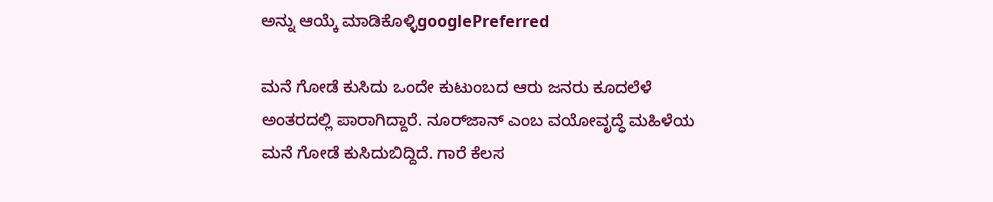ಅನ್ನು ಆಯ್ಕೆ ಮಾಡಿಕೊಳ್ಳಿgooglePreferred

ಮನೆ ಗೋಡೆ ಕುಸಿದು ಒಂದೇ ಕುಟುಂಬದ ಆರು ಜನರು ಕೂದಲೆಳೆ ಅಂತರದಲ್ಲಿ ಪಾರಾಗಿದ್ದಾರೆ. ನೂರ್‌ಜಾನ್ ಎಂಬ ವಯೋವೃದ್ಧೆ ಮಹಿಳೆಯ ಮನೆ ಗೋಡೆ ಕುಸಿದುಬಿದ್ದಿದೆ. ಗಾರೆ ಕೆಲಸ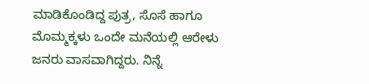ಮಾಡಿಕೊಂಡಿದ್ದ ಪುತ್ರ, ಸೊಸೆ ಹಾಗೂ ಮೊಮ್ಮಕ್ಕಳು ಒಂದೇ ಮನೆಯಲ್ಲಿ ಆರೇಳು ಜನರು ವಾಸವಾಗಿದ್ದರು. ನಿನ್ನೆ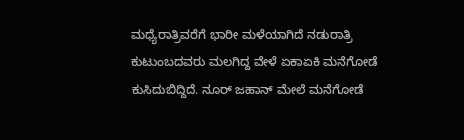ಮಧ್ಯೆರಾತ್ರಿವರೆಗೆ ಭಾರೀ ಮಳೆಯಾಗಿದೆ ನಡುರಾತ್ರಿ ಕುಟುಂಬದವರು ಮಲಗಿದ್ದ ವೇಳೆ ಏಕಾಏಕಿ ಮನೆಗೋಡೆ ಕುಸಿದುಬಿದ್ದಿದೆ. ನೂರ್ ಜಹಾನ್ ಮೇಲೆ ಮನೆಗೋಡೆ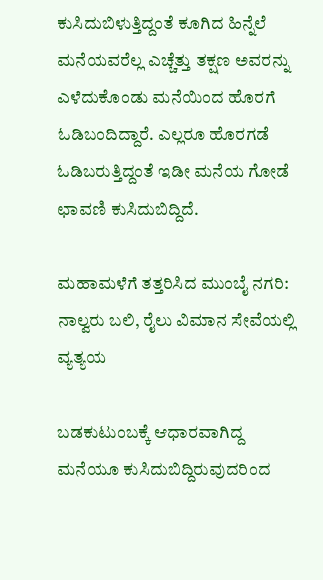ಕುಸಿದುಬಿಳುತ್ತಿದ್ದಂತೆ ಕೂಗಿದ ಹಿನ್ನೆಲೆ ಮನೆಯವರೆಲ್ಲ ಎಚ್ಚೆತ್ತು ತಕ್ಷಣ ಅವರನ್ನು ಎಳೆದುಕೊಂಡು ಮನೆಯಿಂದ ಹೊರಗೆ ಓಡಿಬಂದಿದ್ದಾರೆ. ಎಲ್ಲರೂ ಹೊರಗಡೆ ಓಡಿಬರುತ್ತಿದ್ದಂತೆ ಇಡೀ ಮನೆಯ ಗೋಡೆ ಛಾವಣಿ ಕುಸಿದುಬಿದ್ದಿದೆ.

ಮಹಾಮಳೆಗೆ ತತ್ತರಿಸಿದ ಮುಂಬೈ ನಗರಿ: ನಾಲ್ವರು ಬಲಿ, ರೈಲು ವಿಮಾನ ಸೇವೆಯಲ್ಲಿ ವ್ಯತ್ಯಯ

ಬಡಕುಟುಂಬಕ್ಕೆ ಆಧಾರವಾಗಿದ್ದ ಮನೆಯೂ ಕುಸಿದುಬಿದ್ದಿರುವುದರಿಂದ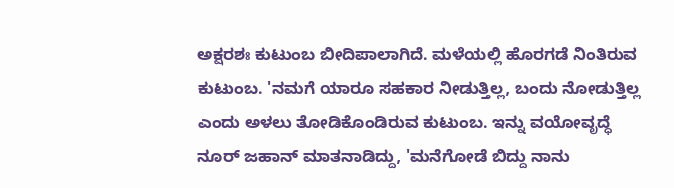ಅಕ್ಷರಶಃ ಕುಟುಂಬ ಬೀದಿಪಾಲಾಗಿದೆ. ಮಳೆಯಲ್ಲಿ ಹೊರಗಡೆ ನಿಂತಿರುವ ಕುಟುಂಬ. 'ನಮಗೆ ಯಾರೂ ಸಹಕಾರ ನೀಡುತ್ತಿಲ್ಲ, ಬಂದು ನೋಡುತ್ತಿಲ್ಲ ಎಂದು ಅಳಲು ತೋಡಿಕೊಂಡಿರುವ ಕುಟುಂಬ. ಇನ್ನು ವಯೋವೃದ್ಧೆ ನೂರ್ ಜಹಾನ್ ಮಾತನಾಡಿದ್ದು, 'ಮನೆಗೋಡೆ ಬಿದ್ದು ನಾನು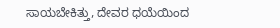ಸಾಯಬೇಕಿತ್ತು, ದೇವರ ಧಯೆಯಿಂದ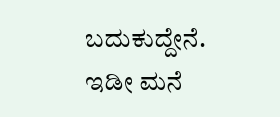ಬದುಕುದ್ದೇನೆ. ಇಡೀ ಮನೆ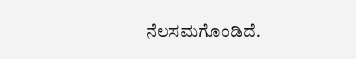ನೆಲಸಮಗೊಂಡಿದೆ.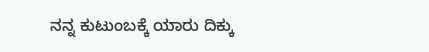ನನ್ನ ಕುಟುಂಬಕ್ಕೆ ಯಾರು ದಿಕ್ಕು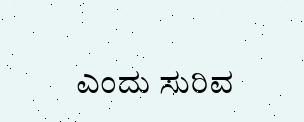ಎಂದು ಸುರಿವ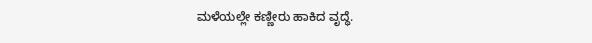ಮಳೆಯಲ್ಲೇ ಕಣ್ಣೀರು ಹಾಕಿದ ವೃದ್ಧೆ.